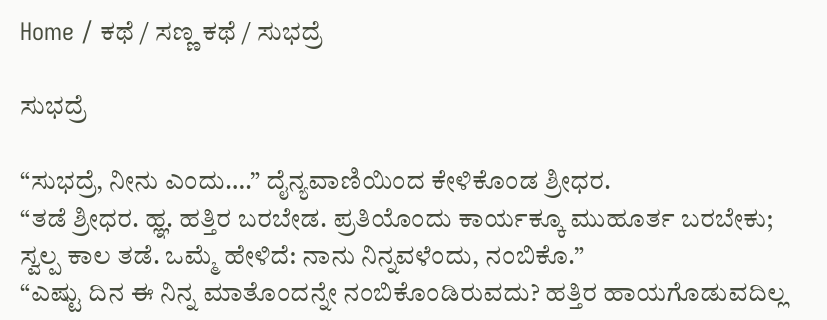Home / ಕಥೆ / ಸಣ್ಣ ಕಥೆ / ಸುಭದ್ರೆ

ಸುಭದ್ರೆ

“ಸುಭದ್ರೆ, ನೀನು ಎಂದು….” ದೈನ್ಯವಾಣಿಯಿಂದ ಕೇಳಿಕೊಂಡ ಶ್ರೀಧರ.
“ತಡೆ ಶ್ರೀಧರ. ಹ್ಞ. ಹತ್ತಿರ ಬರಬೇಡ. ಪ್ರತಿಯೊಂದು ಕಾರ್ಯಕ್ಕೂ ಮುಹೂರ್ತ ಬರಬೇಕು; ಸ್ವಲ್ಪ ಕಾಲ ತಡೆ. ಒಮ್ಮೆ ಹೇಳಿದೆ: ನಾನು ನಿನ್ನವಳೆಂದು, ನಂಬಿಕೊ.”
“ಎಷ್ಟು ದಿನ ಈ ನಿನ್ನ ಮಾತೊಂದನ್ನೇ ನಂಬಿಕೊಂಡಿರುವದು? ಹತ್ತಿರ ಹಾಯಗೊಡುವದಿಲ್ಲ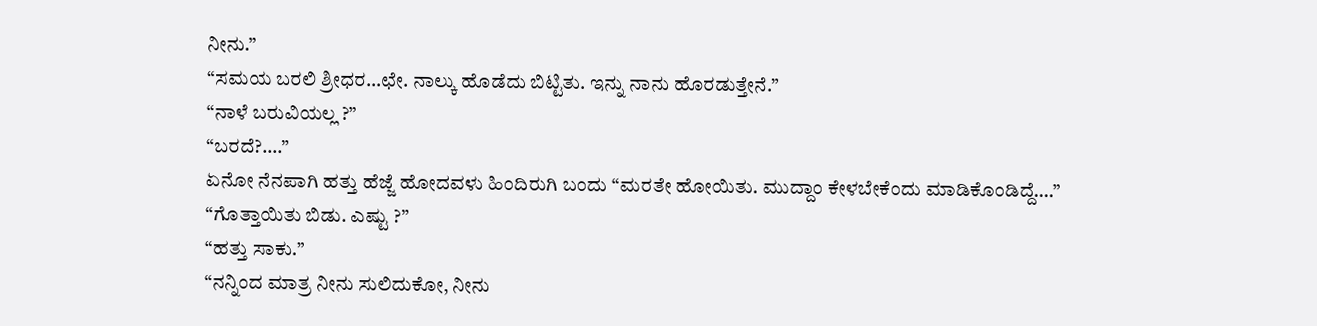ನೀನು.”
“ಸಮಯ ಬರಲಿ ಶ್ರೀಧರ…ಛೇ. ನಾಲ್ಕು ಹೊಡೆದು ಬಿಟ್ಟಿತು. ಇನ್ನು ನಾನು ಹೊರಡುತ್ತೇನೆ.”
“ನಾಳೆ ಬರುವಿಯಲ್ಲ ?”
“ಬರದೆ?….”
ಏನೋ ನೆನಪಾಗಿ ಹತ್ತು ಹೆಜ್ಜೆ ಹೋದವಳು ಹಿಂದಿರುಗಿ ಬಂದು “ಮರತೇ ಹೋಯಿತು. ಮುದ್ದಾಂ ಕೇಳಬೇಕೆಂದು ಮಾಡಿಕೊಂಡಿದ್ದೆ….”
“ಗೊತ್ತಾಯಿತು ಬಿಡು. ಎಷ್ಟು ?”
“ಹತ್ತು ಸಾಕು.”
“ನನ್ನಿಂದ ಮಾತ್ರ ನೀನು ಸುಲಿದುಕೋ, ನೀನು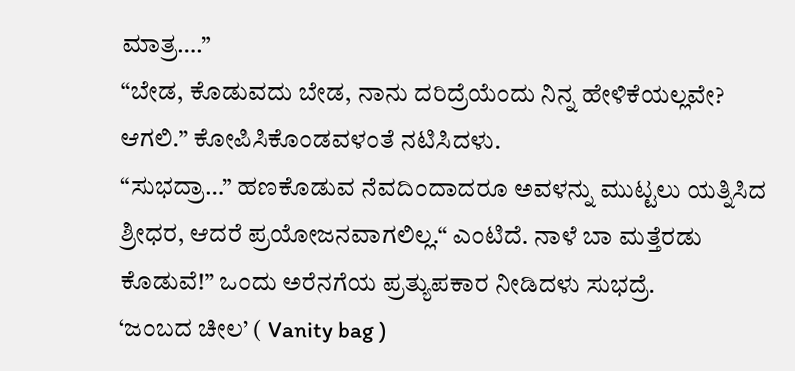ಮಾತ್ರ….”
“ಬೇಡ, ಕೊಡುವದು ಬೇಡ, ನಾನು ದರಿದ್ರೆಯೆಂದು ನಿನ್ನ ಹೇಳಿಕೆಯಲ್ಲವೇ? ಆಗಲಿ.” ಕೋಪಿಸಿಕೊಂಡವಳಂತೆ ನಟಿಸಿದಳು.
“ಸುಭದ್ರಾ…” ಹಣಕೊಡುವ ನೆವದಿಂದಾದರೂ ಅವಳನ್ನು ಮುಟ್ಟಲು ಯತ್ನಿಸಿದ ಶ್ರೀಧರ, ಆದರೆ ಪ್ರಯೋಜನವಾಗಲಿಲ್ಲ.“ ಎಂಟಿದೆ. ನಾಳೆ ಬಾ ಮತ್ತೆರಡು ಕೊಡುವೆ!” ಒಂದು ಅರೆನಗೆಯ ಪ್ರತ್ಯುಪಕಾರ ನೀಡಿದಳು ಸುಭದ್ರೆ.
‘ಜಂಬದ ಚೀಲ’ ( Vanity bag )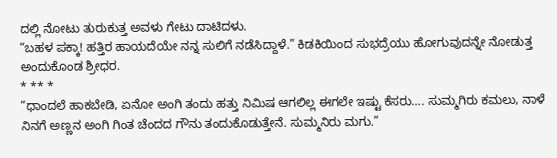ದಲ್ಲಿ ನೋಟು ತುರುಕುತ್ತ ಅವಳು ಗೇಟು ದಾಟಿದಳು.
“ಬಹಳ ಪಕ್ಕಾ! ಹತ್ತಿರ ಹಾಯದೆಯೇ ನನ್ನ ಸುಲಿಗೆ ನಡೆಸಿದ್ದಾಳೆ.” ಕಿಡಕಿಯಿಂದ ಸುಭದ್ರೆಯು ಹೋಗುವುದನ್ನೇ ನೋಡುತ್ತ ಅಂದುಕೊಂಡ ಶ್ರೀಧರ.
* ** *
“ಧಾಂದಲೆ ಹಾಕಬೇಡಿ, ಏನೋ ಅಂಗಿ ತಂದು ಹತ್ತು ನಿಮಿಷ ಆಗಲಿಲ್ಲ ಈಗಲೇ ಇಷ್ಟು ಕೆಸರು…. ಸುಮ್ಮಗಿರು ಕಮಲು, ನಾಳೆ ನಿನಗೆ ಅಣ್ಣನ ಅಂಗಿ ಗಿಂತ ಚೆಂದದ ಗೌನು ತಂದುಕೊಡುತ್ತೇನೆ. ಸುಮ್ಮನಿರು ಮಗು.”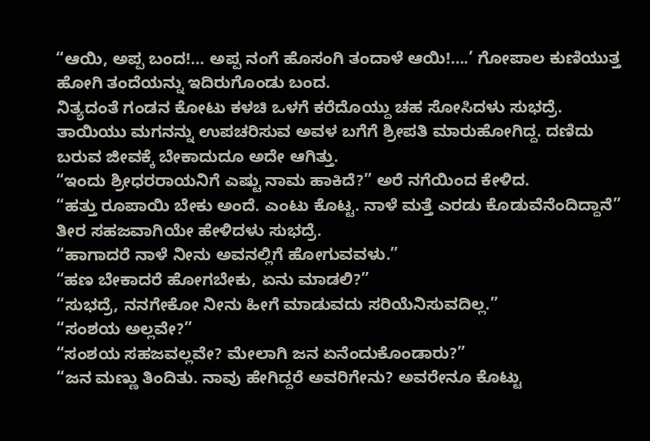“ಆಯಿ, ಅಪ್ಪ ಬಂದ!… ಅಪ್ಪ ನಂಗೆ ಹೊಸಂಗಿ ತಂದಾಳೆ ಆಯಿ!….’ ಗೋಪಾಲ ಕುಣಿಯುತ್ತ ಹೋಗಿ ತಂದೆಯನ್ನು ಇದಿರುಗೊಂಡು ಬಂದ.
ನಿತ್ಯದಂತೆ ಗಂಡನ ಕೋಟು ಕಳಚಿ ಒಳಗೆ ಕರೆದೊಯ್ದು ಚಹ ಸೋಸಿದಳು ಸುಭದ್ರೆ. ತಾಯಿಯು ಮಗನನ್ನು ಉಪಚರಿಸುವ ಅವಳ ಬಗೆಗೆ ಶ್ರೀಪತಿ ಮಾರುಹೋಗಿದ್ದ. ದಣಿದು ಬರುವ ಜೀವಕ್ಕೆ ಬೇಕಾದುದೂ ಅದೇ ಆಗಿತ್ತು.
“ಇಂದು ಶ್ರೀಧರರಾಯನಿಗೆ ಎಷ್ಟು ನಾಮ ಹಾಕಿದೆ?” ಅರೆ ನಗೆಯಿಂದ ಕೇಳಿದ.
“ಹತ್ತು ರೂಪಾಯಿ ಬೇಕು ಅಂದೆ. ಎಂಟು ಕೊಟ್ಟ. ನಾಳೆ ಮತ್ತೆ ಎರಡು ಕೊಡುವೆನೆಂದಿದ್ದಾನೆ” ತೀರ ಸಹಜವಾಗಿಯೇ ಹೇಳಿದಳು ಸುಭದ್ರೆ.
“ಹಾಗಾದರೆ ನಾಳೆ ನೀನು ಅವನಲ್ಲಿಗೆ ಹೋಗುವವಳು.”
“ಹಣ ಬೇಕಾದರೆ ಹೋಗಬೇಕು, ಏನು ಮಾಡಲಿ?”
“ಸುಭದ್ರೆ, ನನಗೇಕೋ ನೀನು ಹೀಗೆ ಮಾಡುವದು ಸರಿಯೆನಿಸುವದಿಲ್ಲ.”
“ಸಂಶಯ ಅಲ್ಲವೇ?”
“ಸಂಶಯ ಸಹಜವಲ್ಲವೇ? ಮೇಲಾಗಿ ಜನ ಏನೆಂದುಕೊಂಡಾರು?”
“ಜನ ಮಣ್ಣು ತಿಂದಿತು. ನಾವು ಹೇಗಿದ್ದರೆ ಅವರಿಗೇನು? ಅವರೇನೂ ಕೊಟ್ಟು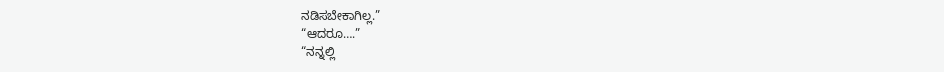ನಡಿಸಬೇಕಾಗಿಲ್ಲ.”
“ಆದರೂ….”
“ನನ್ನಲ್ಲಿ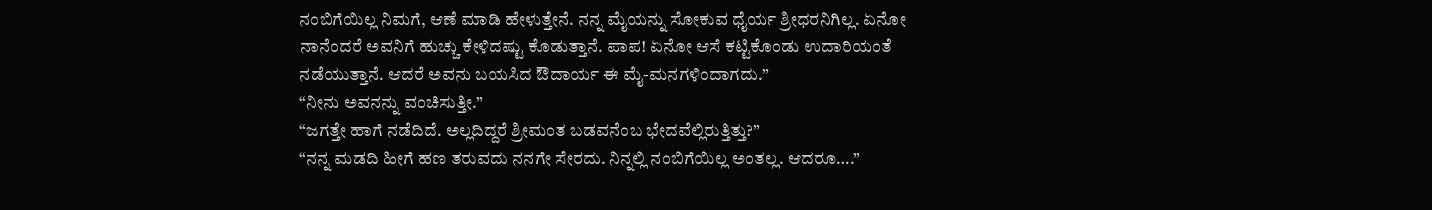ನಂಬಿಗೆಯಿಲ್ಲ ನಿಮಗೆ, ಆಣೆ ಮಾಡಿ ಹೇಳುತ್ತೇನೆ. ನನ್ನ ಮೈಯನ್ನು ಸೋಕುವ ಧೈರ್ಯ ಶ್ರೀಧರನಿಗಿಲ್ಲ. ಏನೋ ನಾನೆಂದರೆ ಅವನಿಗೆ ಹುಚ್ಚು ಕೇಳಿದಷ್ಟು ಕೊಡುತ್ತಾನೆ. ಪಾಪ! ಏನೋ ಆಸೆ ಕಟ್ಟಿಕೊಂಡು ಉದಾರಿಯಂತೆ ನಡೆಯುತ್ತಾನೆ. ಆದರೆ ಅವನು ಬಯಸಿದ ಔದಾರ್ಯ ಈ ಮೈ-ಮನಗಳಿಂದಾಗದು.”
“ನೀನು ಅವನನ್ನು ವಂಚಿಸುತ್ತೀ.”
“ಜಗತ್ತೇ ಹಾಗೆ ನಡೆದಿದೆ. ಅಲ್ಲದಿದ್ದರೆ ಶ್ರೀಮಂತ ಬಡವನೆಂಬ ಭೇದವೆಲ್ಲಿರುತ್ತಿತ್ತು?”
“ನನ್ನ ಮಡದಿ ಹೀಗೆ ಹಣ ತರುವದು ನನಗೇ ಸೇರದು. ನಿನ್ನಲ್ಲಿ ನಂಬಿಗೆಯಿಲ್ಲ ಅಂತಲ್ಲ. ಆದರೂ….”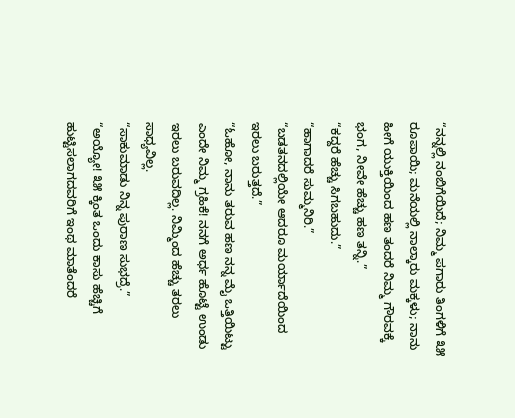“ನನ್ನಲ್ಲಿ ನಂಬಿಗೆಯಿದೆ; ನಿಮ್ಮ ಪಗಾರು ತಿಂಗಳಿಗೆ ೩೫ ರೂಪಾಯಿ; ಮನೆಯಲ್ಲಿ ನಾಲ್ಕಾರು ಮಕ್ಕಳು; ನಾನು ಹೀಗೆ ಯುಕ್ತಿಯಿಂದ ಹಣ ತಂದರೆ ನಿಮ್ಮ ಗೌರವಕ್ಕೆ ಭಂಗ, ನೀವೇ ಹೆಚ್ಚು ಹಣ ತನ್ನಿ.”
“ಕದ್ದರೆ ಹೆಚ್ಚು ಸಿಗಬಹುದು.”
“ಹಾಗಾದರೆ ಸುಮ್ಮನಿರಿ.”
“ಬಡತನದಲ್ಲಿಯೇ ಆದರೂ ಮರ್ಯಾದೆಯಿಂದ ಇರಲು ಬರುತ್ತದೆ.”
“ಓಹೋ, ನಾನು ತರುವ ಹಣ ನನ್ನ ಮೈ ಒತ್ತಿಯಿಟ್ಟು ಎಂದೇ ನಿಮ್ಮ ಗ್ರಹಿಕೆ! ನನಗೆ ಅರ್ಧ ಹೊಟ್ಟೆ ಉಂಡು ಇರಲು ಬರುವದಿಲ್ಲ. ನಿಮ್ಮಿಂದ ಹೆಚ್ಚು ತರಲು ಸಾಧ್ಯವಿಲ್ಲ.
“ಸಾಕುಮಾಡು ನಿನ್ನ ಪುರಾಣ ಸುಭದ್ರೆ.”
“ಅಯ್ಯೋ! ೩೫ ಕ್ಕಿಂತ ಒಂದು ಕಾಸು ಹೆಚ್ಚಿಗೆ ಹುಟ್ಟಿಸಲಾಗದವರಿಗೆ ಇಂಥ ಮಾತೆಂದರೆ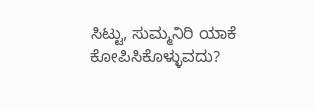ಸಿಟ್ಟು, ಸುಮ್ಮನಿರಿ ಯಾಕೆ ಕೋಪಿಸಿಕೊಳ್ಳುವದು?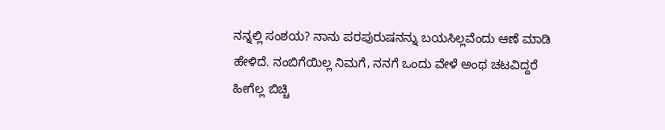ನನ್ನಲ್ಲಿ ಸಂಶಯ? ನಾನು ಪರಪುರುಷನನ್ನು ಬಯಸಿಲ್ಲವೆಂದು ಆಣೆ ಮಾಡಿ ಹೇಳಿದೆ. ನಂಬಿಗೆಯಿಲ್ಲ ನಿಮಗೆ, ನನಗೆ ಒಂದು ವೇಳೆ ಅಂಥ ಚಟವಿದ್ದರೆ ಹೀಗೆಲ್ಲ ಬಿಚ್ಚಿ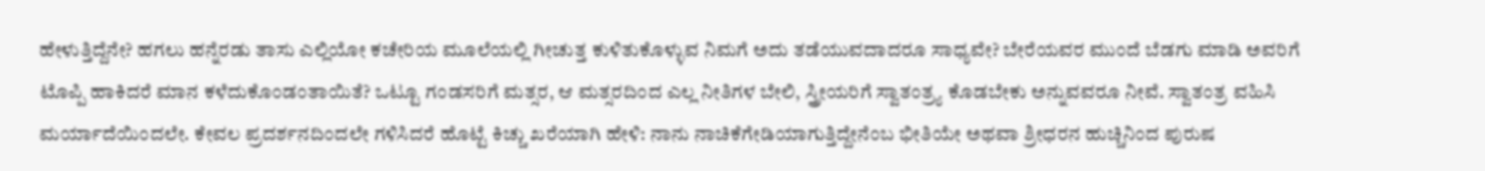ಹೇಳುತ್ತಿದ್ದೆನೇ? ಹಗಲು ಹನ್ನೆರಡು ತಾಸು ಎಲ್ಲಿಯೋ ಕಚೇರಿಯ ಮೂಲೆಯಲ್ಲಿ ಗೀಚುತ್ತ ಕುಳಿತುಕೊಳ್ಳುವ ನಿಮಗೆ ಅದು ತಡೆಯುವದಾದರೂ ಸಾಧ್ಯವೇ? ಬೇರೆಯವರ ಮುಂದೆ ಬೆಡಗು ಮಾಡಿ ಅವರಿಗೆ ಟೊಪ್ಪಿ ಹಾಕಿದರೆ ಮಾನ ಕಳೆದುಕೊಂಡಂತಾಯಿತೆ? ಒಟ್ಟೂ ಗಂಡಸರಿಗೆ ಮತ್ಸರ, ಆ ಮತ್ಸರದಿಂದ ಎಲ್ಲ ನೀತಿಗಳ ಬೇಲಿ, ಸ್ತ್ರೀಯರಿಗೆ ಸ್ವಾತಂತ್ರ್ಯ ಕೊಡಬೇಕು ಅನ್ನುವವರೂ ನೀವೆ. ಸ್ವಾತಂತ್ರ ವಹಿಸಿ ಮರ್ಯಾದೆಯಿಂದಲೇ. ಕೇವಲ ಪ್ರದರ್ಶನದಿಂದಲೇ ಗಳಿಸಿದರೆ ಹೊಟ್ಟೆ ಕಿಚ್ಚು ಖರೆಯಾಗಿ ಹೇಳಿ: ನಾನು ನಾಚಿಕೆಗೇಡಿಯಾಗುತ್ತಿದ್ದೇನೆಂಬ ಭೀತಿಯೇ ಅಥವಾ ಶ್ರೀಧರನ ಹುಚ್ಚಿನಿಂದ ಪುರುಷ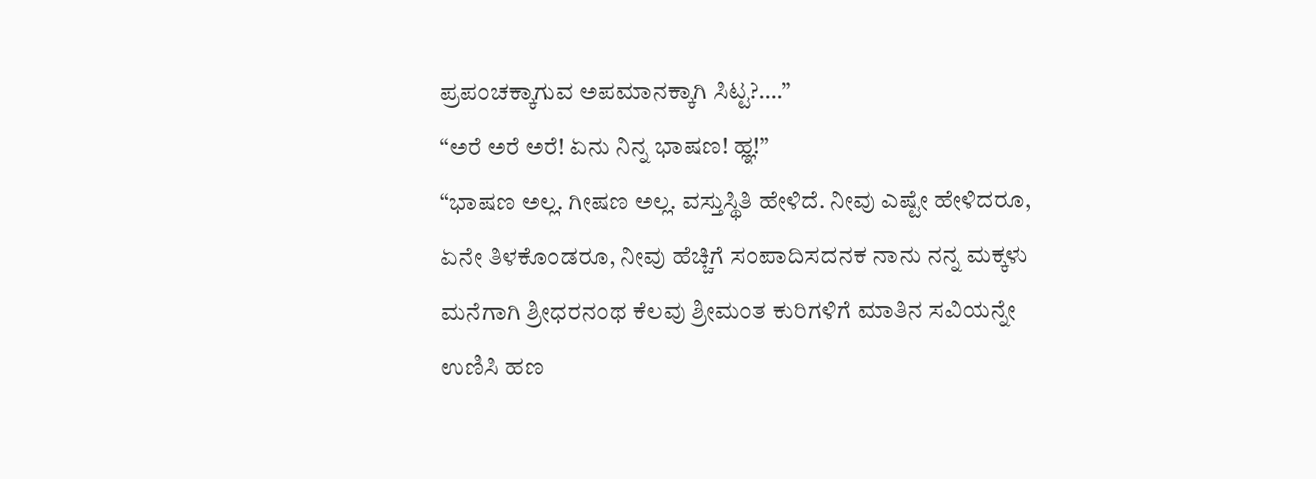ಪ್ರಪಂಚಕ್ಕಾಗುವ ಅಪಮಾನಕ್ಕಾಗಿ ಸಿಟ್ಟ?….”
“ಅರೆ ಅರೆ ಅರೆ! ಏನು ನಿನ್ನ ಭಾಷಣ! ಹ್ಞ!”
“ಭಾಷಣ ಅಲ್ಲ. ಗೀಷಣ ಅಲ್ಲ. ವಸ್ತುಸ್ಥಿತಿ ಹೇಳಿದೆ. ನೀವು ಎಷ್ಟೇ ಹೇಳಿದರೂ, ಏನೇ ತಿಳಕೊಂಡರೂ, ನೀವು ಹೆಚ್ಚಿಗೆ ಸಂಪಾದಿಸದನಕ ನಾನು ನನ್ನ ಮಕ್ಕಳು ಮನೆಗಾಗಿ ಶ್ರೀಧರನಂಥ ಕೆಲವು ಶ್ರೀಮಂತ ಕುರಿಗಳಿಗೆ ಮಾತಿನ ಸವಿಯನ್ನೇ ಉಣಿಸಿ ಹಣ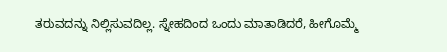ತರುವದನ್ನು ನಿಲ್ಲಿಸುವದಿಲ್ಲ. ಸ್ನೇಹದಿಂದ ಒಂದು ಮಾತಾಡಿದರೆ, ಹೀಗೊಮ್ಮೆ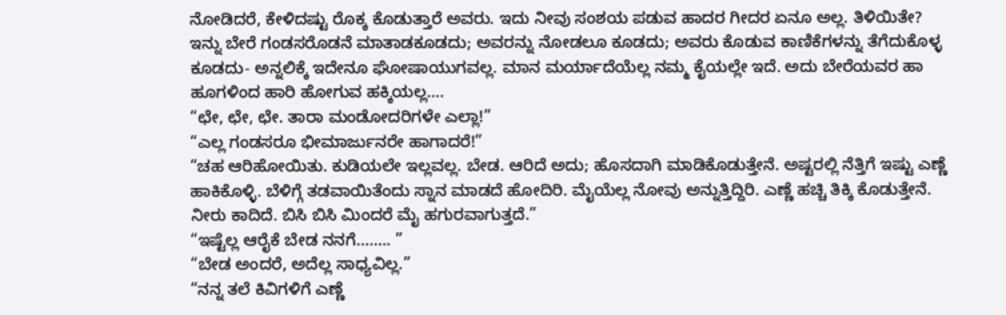ನೋಡಿದರೆ, ಕೇಳಿದಷ್ಟು ರೊಕ್ಕ ಕೊಡುತ್ತಾರೆ ಅವರು. ಇದು ನೀವು ಸಂಶಯ ಪಡುವ ಹಾದರ ಗೀದರ ಏನೂ ಅಲ್ಲ. ತಿಳಿಯಿತೇ? ಇನ್ನು ಬೇರೆ ಗಂಡಸರೊಡನೆ ಮಾತಾಡಕೂಡದು; ಅವರನ್ನು ನೋಡಲೂ ಕೂಡದು; ಅವರು ಕೊಡುವ ಕಾಣಿಕೆಗಳನ್ನು ತೆಗೆದುಕೊಳ್ಳ ಕೂಡದು- ಅನ್ನಲಿಕ್ಕೆ ಇದೇನೂ ಘೋಷಾಯುಗವಲ್ಲ. ಮಾನ ಮರ್ಯಾದೆಯೆಲ್ಲ ನಮ್ಮ ಕೈಯಲ್ಲೇ ಇದೆ. ಅದು ಬೇರೆಯವರ ಹಾ ಹೂಗಳಿಂದ ಹಾರಿ ಹೋಗುವ ಹಕ್ಕಿಯಲ್ಲ….
“ಛೇ, ಛೇ, ಛೇ. ತಾರಾ ಮಂಡೋದರಿಗಳೇ ಎಲ್ಲಾ!”
“ಎಲ್ಲ ಗಂಡಸರೂ ಭೀಮಾರ್ಜುನರೇ ಹಾಗಾದರೆ!”
“ಚಹ ಆರಿಹೋಯಿತು. ಕುಡಿಯಲೇ ಇಲ್ಲವಲ್ಲ. ಬೇಡ. ಆರಿದೆ ಅದು; ಹೊಸದಾಗಿ ಮಾಡಿಕೊಡುತ್ತೇನೆ. ಅಷ್ಟರಲ್ಲಿ ನೆತ್ತಿಗೆ ಇಷ್ಟು ಎಣ್ಣೆ ಹಾಕಿಕೊಳ್ಳಿ. ಬೆಳಿಗ್ಗೆ ತಡವಾಯಿತೆಂದು ಸ್ನಾನ ಮಾಡದೆ ಹೋದಿರಿ. ಮೈಯೆಲ್ಲ ನೋವು ಅನ್ನುತ್ತಿದ್ದಿರಿ. ಎಣ್ಣೆ ಹಚ್ಚಿ ತಿಕ್ಕಿ ಕೊಡುತ್ತೇನೆ. ನೀರು ಕಾದಿದೆ. ಬಿಸಿ ಬಿಸಿ ಮಿಂದರೆ ಮೈ ಹಗುರವಾಗುತ್ತದೆ.”
“ಇಷ್ಟೆಲ್ಲ ಆರೈಕೆ ಬೇಡ ನನಗೆ…….. ”
“ಬೇಡ ಅಂದರೆ, ಅದೆಲ್ಲ ಸಾಧ್ಯವಿಲ್ಲ.”
“ನನ್ನ ತಲೆ ಕಿವಿಗಳಿಗೆ ಎಣ್ಣೆ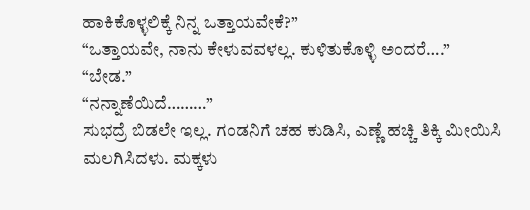ಹಾಕಿಕೊಳ್ಳಲಿಕ್ಕೆ ನಿನ್ನ ಒತ್ತಾಯವೇಕೆ?”
“ಒತ್ತಾಯವೇ, ನಾನು ಕೇಳುವವಳಲ್ಲ. ಕುಳಿತುಕೊಳ್ಳಿ ಅಂದರೆ….”
“ಬೇಡ.”
“ನನ್ನಾಣೆಯಿದೆ………”
ಸುಭದ್ರೆ ಬಿಡಲೇ ಇಲ್ಲ. ಗಂಡನಿಗೆ ಚಹ ಕುಡಿಸಿ, ಎಣ್ಣೆ ಹಚ್ಚಿ ತಿಕ್ಕಿ ಮೀಯಿಸಿ ಮಲಗಿಸಿದಳು. ಮಕ್ಕಳು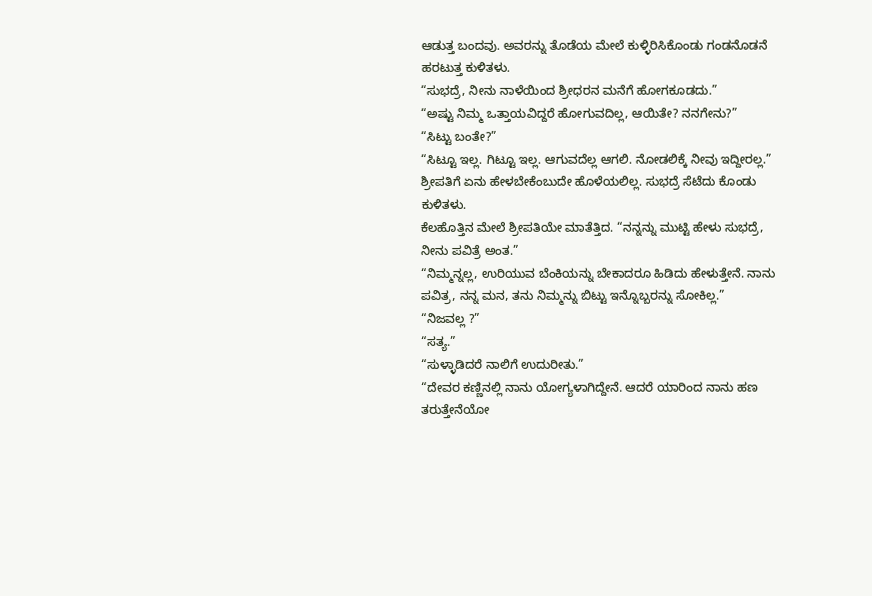ಆಡುತ್ತ ಬಂದವು. ಅವರನ್ನು ತೊಡೆಯ ಮೇಲೆ ಕುಳ್ಳಿರಿಸಿಕೊಂಡು ಗಂಡನೊಡನೆ ಹರಟುತ್ತ ಕುಳಿತಳು.
“ಸುಭದ್ರೆ, ನೀನು ನಾಳೆಯಿಂದ ಶ್ರೀಧರನ ಮನೆಗೆ ಹೋಗಕೂಡದು.”
“ಅಷ್ಟು ನಿಮ್ಮ ಒತ್ತಾಯವಿದ್ದರೆ ಹೋಗುವದಿಲ್ಲ, ಆಯಿತೇ? ನನಗೇನು?”
“ಸಿಟ್ಟು ಬಂತೇ?”
“ಸಿಟ್ಟೂ ಇಲ್ಲ. ಗಿಟ್ಟೂ ಇಲ್ಲ. ಆಗುವದೆಲ್ಲ ಆಗಲಿ. ನೋಡಲಿಕ್ಕೆ ನೀವು ಇದ್ದೀರಲ್ಲ.”
ಶ್ರೀಪತಿಗೆ ಏನು ಹೇಳಬೇಕೆಂಬುದೇ ಹೊಳೆಯಲಿಲ್ಲ. ಸುಭದ್ರೆ ಸೆಟೆದು ಕೊಂಡು ಕುಳಿತಳು.
ಕೆಲಹೊತ್ತಿನ ಮೇಲೆ ಶ್ರೀಪತಿಯೇ ಮಾತೆತ್ತಿದ. “ನನ್ನನ್ನು ಮುಟ್ಟಿ ಹೇಳು ಸುಭದ್ರೆ, ನೀನು ಪವಿತ್ರೆ ಅಂತ.”
“ನಿಮ್ಮನ್ನಲ್ಲ, ಉರಿಯುವ ಬೆಂಕಿಯನ್ನು ಬೇಕಾದರೂ ಹಿಡಿದು ಹೇಳುತ್ತೇನೆ. ನಾನು ಪವಿತ್ರ, ನನ್ನ ಮನ, ತನು ನಿಮ್ಮನ್ನು ಬಿಟ್ಟು ಇನ್ನೊಬ್ಬರನ್ನು ಸೋಕಿಲ್ಲ.”
“ನಿಜವಲ್ಲ ?”
“ಸತ್ಯ.”
“ಸುಳ್ಳಾಡಿದರೆ ನಾಲಿಗೆ ಉದುರೀತು.”
“ದೇವರ ಕಣ್ಣಿನಲ್ಲಿ ನಾನು ಯೋಗ್ಯಳಾಗಿದ್ದೇನೆ. ಆದರೆ ಯಾರಿಂದ ನಾನು ಹಣ ತರುತ್ತೇನೆಯೋ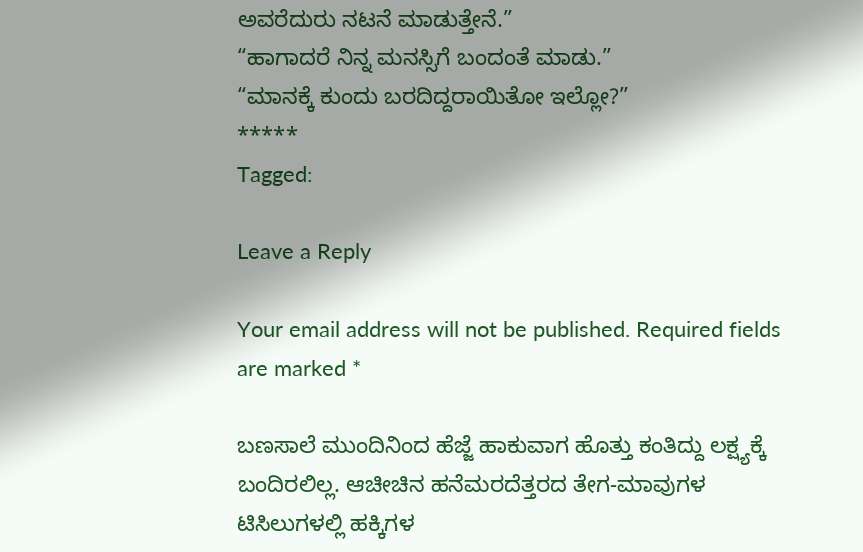ಅವರೆದುರು ನಟನೆ ಮಾಡುತ್ತೇನೆ.”
“ಹಾಗಾದರೆ ನಿನ್ನ ಮನಸ್ಸಿಗೆ ಬಂದಂತೆ ಮಾಡು.”
“ಮಾನಕ್ಕೆ ಕುಂದು ಬರದಿದ್ದರಾಯಿತೋ ಇಲ್ಲೋ?”
*****
Tagged:

Leave a Reply

Your email address will not be published. Required fields are marked *

ಬಣಸಾಲೆ ಮುಂದಿನಿಂದ ಹೆಜ್ಜೆ ಹಾಕುವಾಗ ಹೊತ್ತು ಕಂತಿದ್ದು ಲಕ್ಷ್ಯಕ್ಕೆ ಬಂದಿರಲಿಲ್ಲ. ಆಚೀಚಿನ ಹನೆಮರದೆತ್ತರದ ತೇಗ-ಮಾವುಗಳ ಟಿಸಿಲುಗಳಲ್ಲಿ ಹಕ್ಕಿಗಳ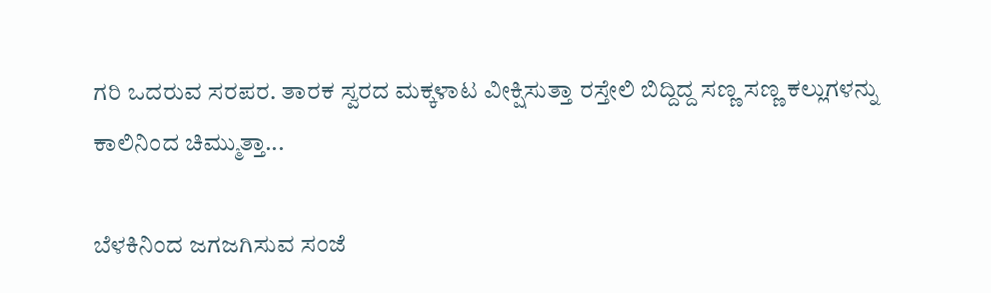ಗರಿ ಒದರುವ ಸರಪರ. ತಾರಕ ಸ್ವರದ ಮಕ್ಕಳಾಟ ವೀಕ್ಷಿಸುತ್ತಾ ರಸ್ತೇಲಿ ಬಿದ್ದಿದ್ದ ಸಣ್ಣ ಸಣ್ಣ ಕಲ್ಲುಗಳನ್ನು ಕಾಲಿನಿಂದ ಚಿಮ್ಮುತ್ತಾ...

ಬೆಳಕಿನಿಂದ ಜಗಜಗಿಸುವ ಸಂಜೆ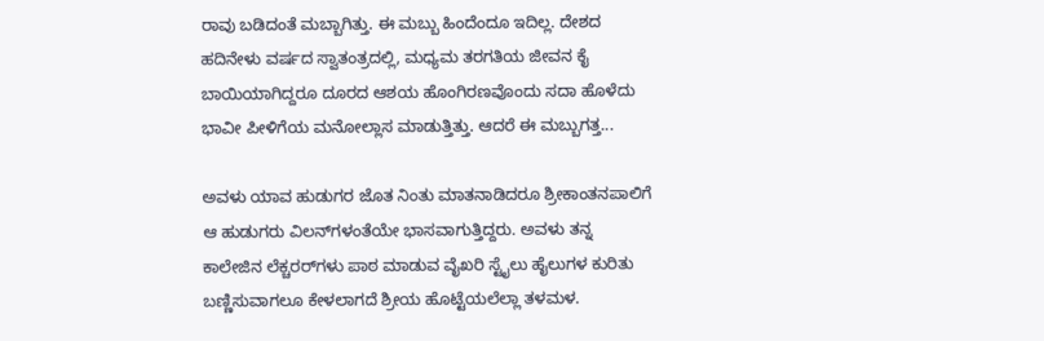ರಾವು ಬಡಿದಂತೆ ಮಬ್ಬಾಗಿತ್ತು. ಈ ಮಬ್ಬು ಹಿಂದೆಂದೂ ಇದಿಲ್ಲ. ದೇಶದ ಹದಿನೇಳು ವರ್ಷದ ಸ್ವಾತಂತ್ರದಲ್ಲಿ, ಮಧ್ಯಮ ತರಗತಿಯ ಜೀವನ ಕೈ ಬಾಯಿಯಾಗಿದ್ದರೂ ದೂರದ ಆಶಯ ಹೊಂಗಿರಣವೊಂದು ಸದಾ ಹೊಳೆದು ಭಾವೀ ಪೀಳಿಗೆಯ ಮನೋಲ್ಲಾಸ ಮಾಡುತ್ತಿತ್ತು. ಆದರೆ ಈ ಮಬ್ಬುಗತ್ತ...

ಅವಳು ಯಾವ ಹುಡುಗರ ಜೊತ ನಿಂತು ಮಾತನಾಡಿದರೂ ಶ್ರೀಕಾಂತನಪಾಲಿಗೆ ಆ ಹುಡುಗರು ವಿಲನ್‌ಗಳಂತೆಯೇ ಭಾಸವಾಗುತ್ತಿದ್ದರು. ಅವಳು ತನ್ನ ಕಾಲೇಜಿನ ಲೆಕ್ಚರರ್‌ಗಳು ಪಾಠ ಮಾಡುವ ವೈಖರಿ ಸ್ಟೈಲು ಹೈಲುಗಳ ಕುರಿತು ಬಣ್ಣಿಸುವಾಗಲೂ ಕೇಳಲಾಗದೆ ಶ್ರೀಯ ಹೊಟ್ಟೆಯಲೆಲ್ಲಾ ತಳಮಳ.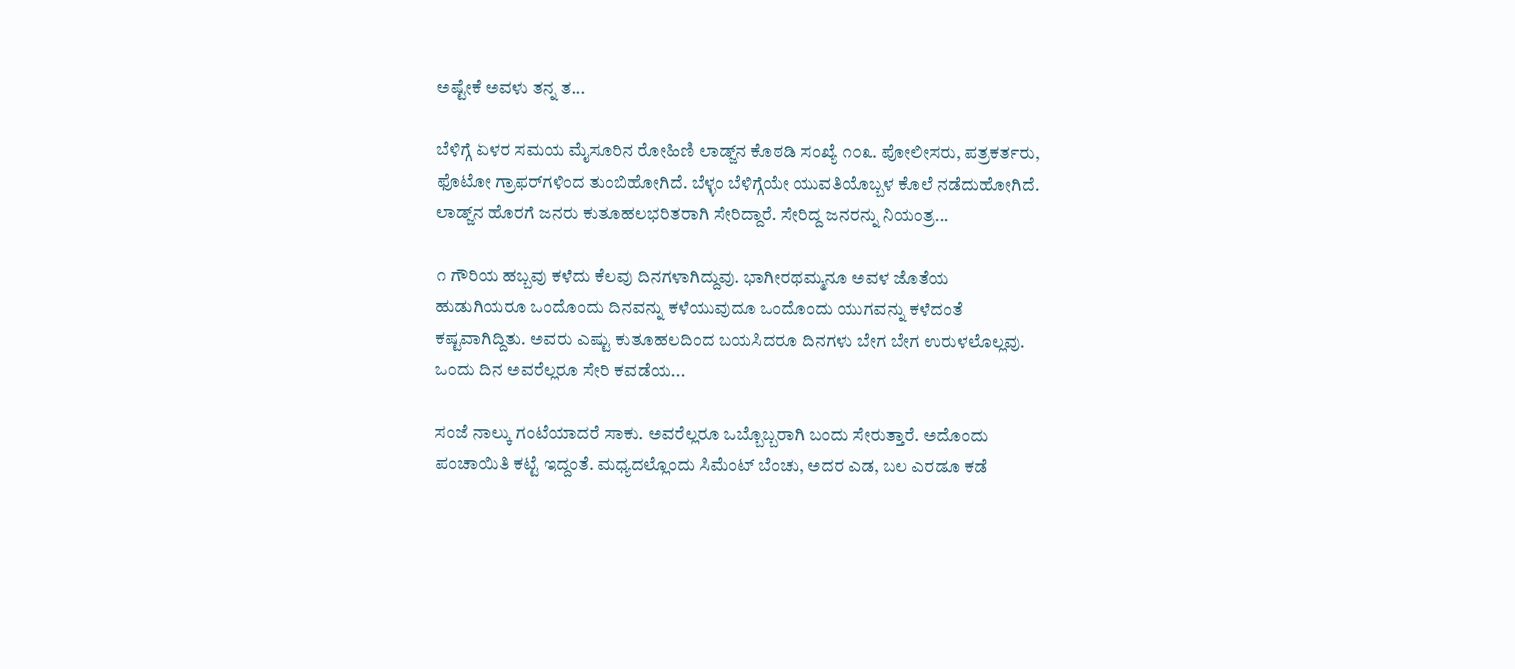ಅಷ್ಟೇಕೆ ಅವಳು ತನ್ನ ತ...

ಬೆಳಿಗ್ಗೆ ಏಳರ ಸಮಯ ಮೈಸೂರಿನ ರೋಹಿಣಿ ಲಾಡ್ಜ್‌ನ ಕೊಠಡಿ ಸಂಖ್ಯೆ ೧೦೩. ಪೋಲೀಸರು, ಪತ್ರಕರ್ತರು, ಫೊಟೋ ಗ್ರಾಫರ್‌ಗಳಿಂದ ತುಂಬಿಹೋಗಿದೆ. ಬೆಳ್ಳಂ ಬೆಳಿಗ್ಗೆಯೇ ಯುವತಿಯೊಬ್ಬಳ ಕೊಲೆ ನಡೆದುಹೋಗಿದೆ. ಲಾಡ್ಜ್‌ನ ಹೊರಗೆ ಜನರು ಕುತೂಹಲಭರಿತರಾಗಿ ಸೇರಿದ್ದಾರೆ. ಸೇರಿದ್ದ ಜನರನ್ನು ನಿಯಂತ್ರ...

೧ ಗೌರಿಯ ಹಬ್ಬವು ಕಳೆದು ಕೆಲವು ದಿನಗಳಾಗಿದ್ದುವು. ಭಾಗೀರಥಮ್ಮನೂ ಅವಳ ಜೊತೆಯ ಹುಡುಗಿಯರೂ ಒಂದೊಂದು ದಿನವನ್ನು ಕಳೆಯುವುದೂ ಒಂದೊಂದು ಯುಗವನ್ನು ಕಳೆದಂತೆ ಕಷ್ಟವಾಗಿದ್ದಿತು. ಅವರು ಎಷ್ಟು ಕುತೂಹಲದಿಂದ ಬಯಸಿದರೂ ದಿನಗಳು ಬೇಗ ಬೇಗ ಉರುಳಲೊಲ್ಲವು. ಒಂದು ದಿನ ಅವರೆಲ್ಲರೂ ಸೇರಿ ಕವಡೆಯ...

ಸಂಜೆ ನಾಲ್ಕು ಗಂಟೆಯಾದರೆ ಸಾಕು. ಅವರೆಲ್ಲರೂ ಒಬ್ಬೊಬ್ಬರಾಗಿ ಬಂದು ಸೇರುತ್ತಾರೆ. ಅದೊಂದು ಪಂಚಾಯಿತಿ ಕಟ್ಟೆ ಇದ್ದಂತೆ. ಮಧ್ಯದಲ್ಲೊಂದು ಸಿಮೆಂಟ್ ಬೆಂಚು, ಅದರ ಎಡ, ಬಲ ಎರಡೂ ಕಡೆ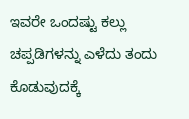ಇವರೇ ಒಂದಷ್ಟು ಕಲ್ಲು ಚಪ್ಪಡಿಗಳನ್ನು ಎಳೆದು ತಂದು ಕೊಡುವುದಕ್ಕೆ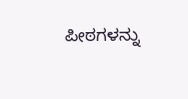ಪೀಠಗಳನ್ನು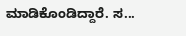ಮಾಡಿಕೊಂಡಿದ್ದಾರೆ. ಸ...